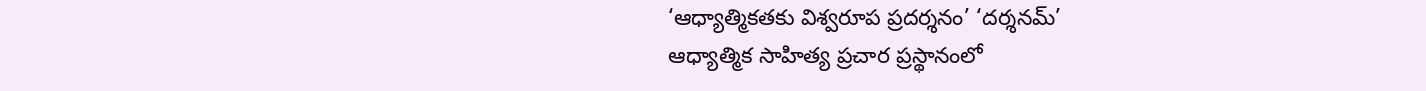‘ఆధ్యాత్మికతకు విశ్వరూప ప్రదర్శనం’ ‘దర్శనమ్’
ఆధ్యాత్మిక సాహిత్య ప్రచార ప్రస్థానంలో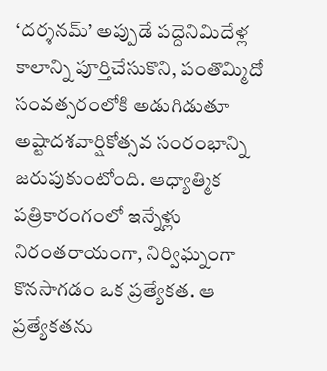‘దర్శనమ్’ అప్పుడే పద్దెనిమిదేళ్ల కాలాన్ని పూర్తిచేసుకొని, పంతొమ్మిదో సంవత్సరంలోకి అడుగిడుతూ అష్టాదశవార్షికోత్సవ సంరంభాన్ని జరుపుకుంటోంది. ఆధ్యాత్మిక పత్రికారంగంలో ఇన్నేళ్లు నిరంతరాయంగా, నిర్విఘ్నంగా కొనసాగడం ఒక ప్రత్యేకత. ఆ ప్రత్యేకతను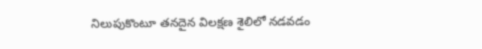నిలుపుకొంటూ తనదైన విలక్షణ శైలిలో నడవడం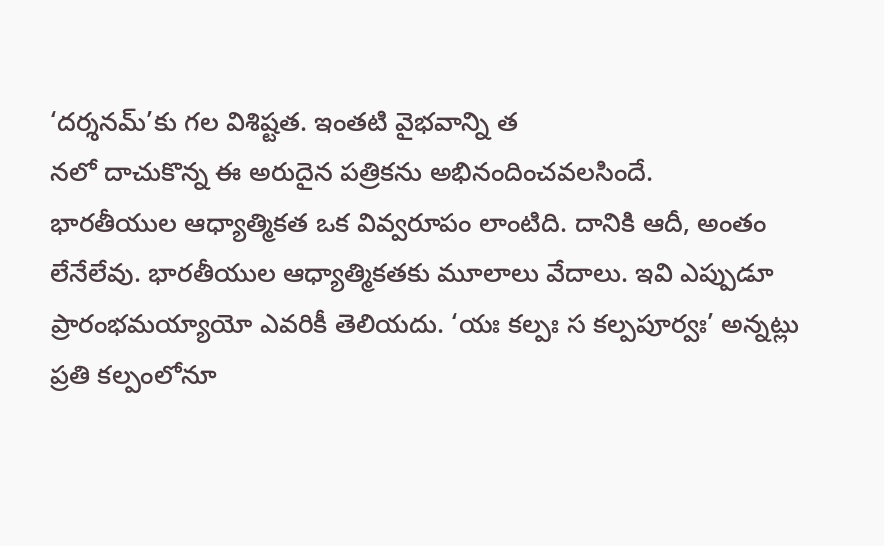‘దర్శనమ్’కు గల విశిష్టత. ఇంతటి వైభవాన్ని త
నలో దాచుకొన్న ఈ అరుదైన పత్రికను అభినందించవలసిందే.
భారతీయుల ఆధ్యాత్మికత ఒక వివ్వరూపం లాంటిది. దానికి ఆదీ, అంతం లేనేలేవు. భారతీయుల ఆధ్యాత్మికతకు మూలాలు వేదాలు. ఇవి ఎప్పుడూ ప్రారంభమయ్యాయో ఎవరికీ తెలియదు. ‘యః కల్పః స కల్పపూర్వః’ అన్నట్లు ప్రతి కల్పంలోనూ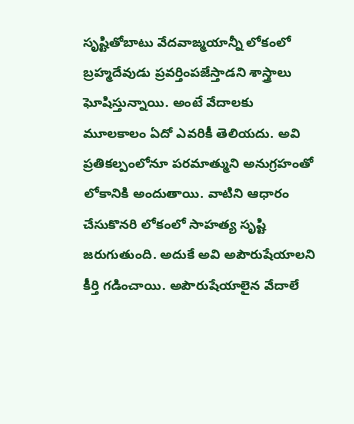సృష్టితోబాటు వేదవాఙ్మయాన్నీ లోకంలో బ్రహ్మదేవుడు ప్రవర్తింపజేస్తాడని శాస్త్రాలు ఘోషిస్తున్నాయి. అంటే వేదాలకు మూలకాలం ఏదో ఎవరికీ తెలియదు. అవి ప్రతికల్పంలోనూ పరమాత్ముని అనుగ్రహంతో లోకానికి అందుతాయి. వాటిని ఆధారం చేసుకొనరి లోకంలో సాహత్య సృష్టి జరుగుతుంది. అదుకే అవి అపౌరుషేయాలని కీర్తి గడించాయి. అపౌరుషేయాలైన వేదాలే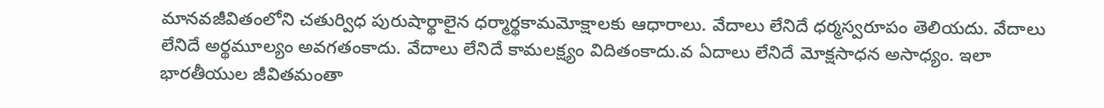మానవజీవితంలోని చతుర్విధ పురుషార్థాలైన ధర్మార్థకామమోక్షాలకు ఆధారాలు. వేదాలు లేనిదే ధర్మస్వరూపం తెలియదు. వేదాలు లేనిదే అర్థమూల్యం అవగతంకాదు. వేదాలు లేనిదే కామలక్ష్యం విదితంకాదు.వ ఏదాలు లేనిదే మోక్షసాధన అసాధ్యం. ఇలా భారతీయుల జీవితమంతా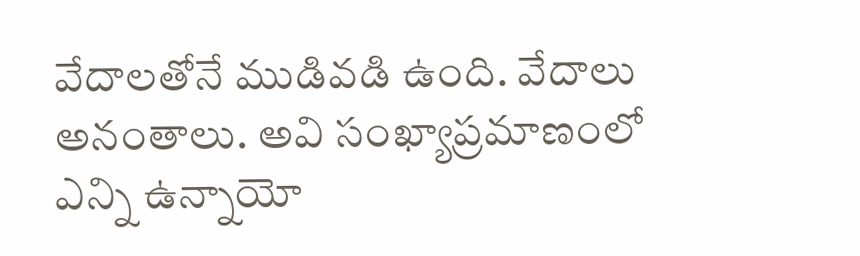వేదాలతోనే ముడివడి ఉంది. వేదాలు అనంతాలు. అవి సంఖ్యాప్రమాణంలో ఎన్ని ఉన్నాయో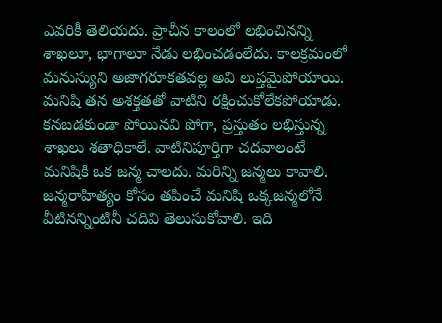ఎవరికీ తెలియదు. ప్రాచీన కాలంలో లభించినన్ని శాఖలూ, భాగాలూ నేడు లభించడంలేదు. కాలక్రమంలో మనుస్యుని అజాగరూకతవల్ల అవి లుప్తమైపోయాయి. మనిషి తన అశక్తతతో వాటిని రక్షించుకోలేకపోయాడు. కనబడకుండా పోయినవి పోగా, ప్రస్తుతం లభిస్తున్న శాఖలు శతాధికాలే. వాటినిపూర్తిగా చదవాలంటే మనిషికి ఒక జన్మ చాలదు. మరిన్ని జన్మలు కావాలి. జన్మరాహిత్యం కోసం తపించే మనిషి ఒక్కజన్మలోనే వీటినన్నింటినీ చదివి తెలుసుకోవాలి. ఇది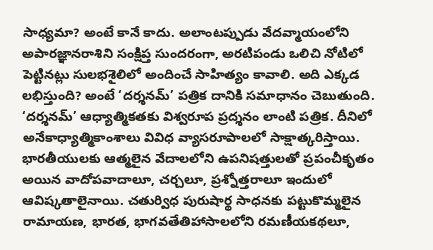సాధ్యమా? అంటే కానే కాదు. అలాంటప్పుడు వేదవ్మాయంలోని అపారజ్ఞానరాశిని సంక్షిప్త సుందరంగా, అరటిపండు ఒలిచి నోటిలో పెట్టినట్లు సులభశైలిలో అందించే సాహిత్యం కావాలి. అది ఎక్కడ లభిస్తుంది? అంటే ‘దర్శనమ్’ పత్రిక దానికి సమాధానం చెబుతుంది.
‘దర్శనమ్’ ఆధ్యాత్మికతకు విశ్వరూప ప్రద్శనం లాంటి పత్రిక. దీనిలో అనేకాధ్యాత్మికాంశాలు వివిధ వ్యాసరూపాలలో సాక్షాత్కరిస్తాయి. భారతీయులకు ఆత్మలైన వేదాలలోని ఉపనిషత్తులతో ప్రపంచీకృతం అయిన వాదోపవాదాలూ, చర్చలూ, ప్రశ్నోత్తరాలూ ఇందులో ఆవిష్కతాలైనాయి. చతుర్విధ పురుషార్థ సాధనకు పట్టుకొమ్మలైన రామాయణ, భారత, భాగవతేతిహాసాలలోని రమణీయకథలూ,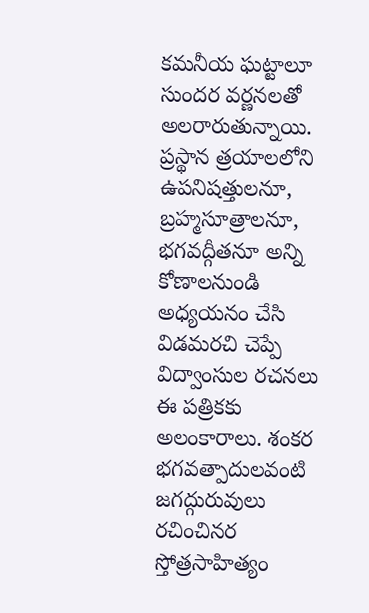కమనీయ ఘట్టాలూ సుందర వర్ణనలతో అలరారుతున్నాయి. ప్రస్థాన త్రయాలలోని ఉపనిషత్తులనూ, బ్రహ్మసూత్రాలనూ, భగవద్గీతనూ అన్ని కోణాలనుండి అధ్యయనం చేసి విడమరచి చెప్పే విద్వాంసుల రచనలు ఈ పత్రికకు అలంకారాలు. శంకర భగవత్పాదులవంటి జగద్గురువులు రచించినర స్తోత్రసాహిత్యం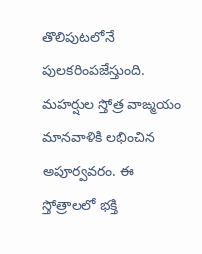తొలిపుటలోనే పులకరింపజేస్తుంది. మహర్షుల స్తోత్ర వాఙ్మయం మానవాళికి లభించిన అపూర్వవరం. ఈ స్తోత్రాలలో భక్తి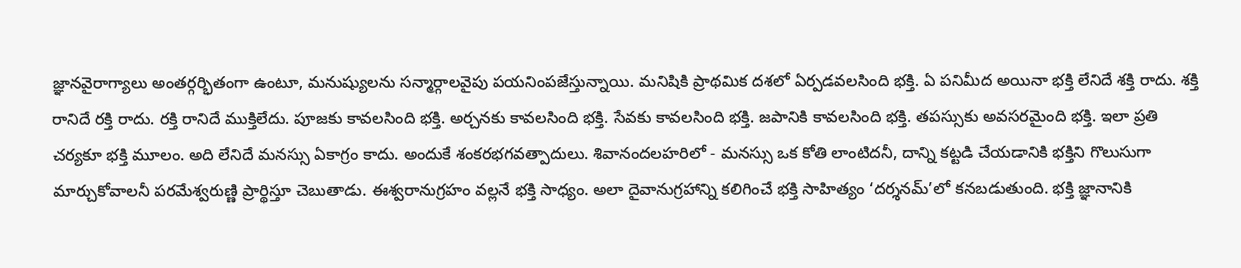జ్ఞానవైరాగ్యాలు అంతర్గర్భితంగా ఉంటూ, మనుష్యులను సన్మార్గాలవైపు పయనింపజేస్తున్నాయి. మనిషికి ప్రాథమిక దశలో ఏర్పడవలసింది భక్తి. ఏ పనిమీద అయినా భక్తి లేనిదే శక్తి రాదు. శక్తి రానిదే రక్తి రాదు. రక్తి రానిదే ముక్తిలేదు. పూజకు కావలసింది భక్తి. అర్చనకు కావలసింది భక్తి. సేవకు కావలసింది భక్తి. జపానికి కావలసింది భక్తి. తపస్సుకు అవసరమైంది భక్తి. ఇలా ప్రతి చర్యకూ భక్తి మూలం. అది లేనిదే మనస్సు ఏకాగ్రం కాదు. అందుకే శంకరభగవత్పాదులు. శివానందలహరిలో - మనస్సు ఒక కోతి లాంటిదనీ, దాన్ని కట్టడి చేయడానికి భక్తిని గొలుసుగా మార్చుకోవాలనీ పరమేశ్వరుణ్ణి ప్రార్థిస్తూ చెబుతాడు. ఈశ్వరానుగ్రహం వల్లనే భక్తి సాధ్యం. అలా దైవానుగ్రహాన్ని కలిగించే భక్తి సాహిత్యం ‘దర్శనమ్’లో కనబడుతుంది. భక్తి జ్ఞానానికి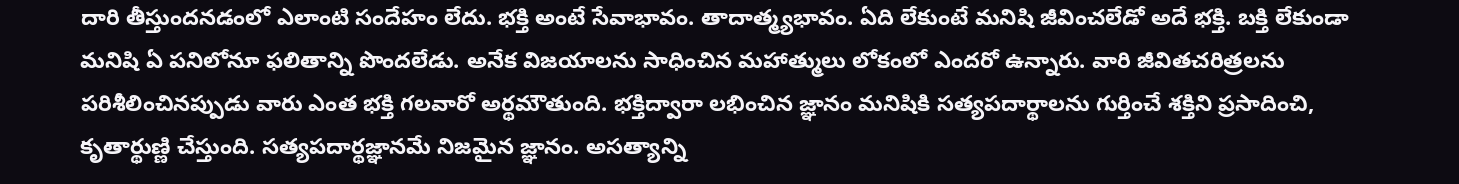దారి తీస్తుందనడంలో ఎలాంటి సందేహం లేదు. భక్తి అంటే సేవాభావం. తాదాత్మ్యభావం. ఏది లేకుంటే మనిషి జీవించలేడో అదే భక్తి. బక్తి లేకుండా మనిషి ఏ పనిలోనూ ఫలితాన్ని పొందలేడు. అనేక విజయాలను సాధించిన మహాత్ములు లోకంలో ఎందరో ఉన్నారు. వారి జీవితచరిత్రలను పరిశీలించినప్పుడు వారు ఎంత భక్తి గలవారో అర్థమౌతుంది. భక్తిద్వారా లభించిన జ్ఞానం మనిషికి సత్యపదార్థాలను గుర్తించే శక్తిని ప్రసాదించి, కృతార్థుణ్ణి చేస్తుంది. సత్యపదార్థజ్ఞానమే నిజమైన జ్ఞానం. అసత్యాన్ని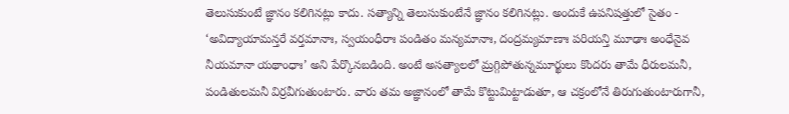తెలుసుకుంటే జ్ఞానం కలిగినట్లు కాదు. సత్యాన్ని తెలుసుకుంటేనే జ్ఞానం కలిగినట్లు. అందుకే ఉపనిషత్తులో సైతం - ‘అవిద్యాయామన్తరే వర్తమానాః, స్వయంధీరాః పండితం మన్యమానాః, దంద్రమ్యమాణాః పరియన్తి మూఢాః అంధేనైవ నీయమానా యథాంధాః’ అని పేర్కొనబడింది. అంటే అసత్యాలలో మ్రగ్గిపోతున్నమూర్ఖులు కొందరు తామే ధీరులమనీ, పండితులమనీ విర్రవీగుతుంటారు. వారు తమ అజ్ఞానంలో తామే కొట్టుమిట్టాడుతూ, ఆ చక్రంలోనే తిరుగుతుంటారుగానీ,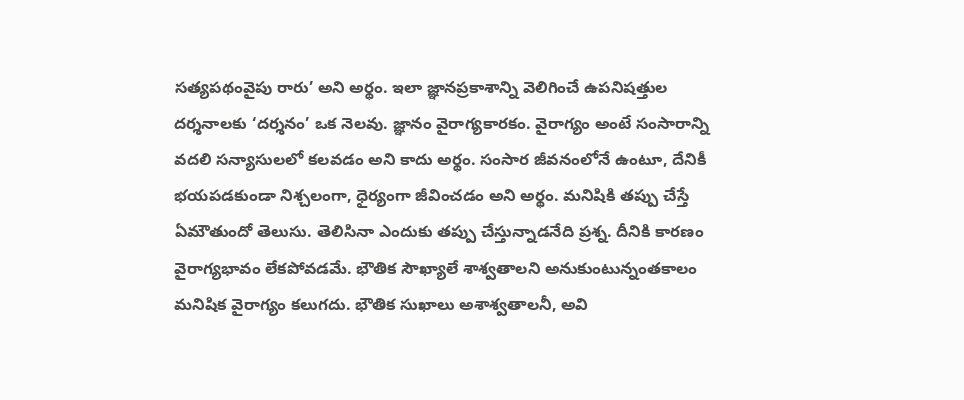సత్యపథంవైపు రారు’ అని అర్థం. ఇలా జ్ఞానప్రకాశాన్ని వెలిగించే ఉపనిషత్తుల దర్శనాలకు ‘దర్శనం’ ఒక నెలవు. జ్ఞానం వైరాగ్యకారకం. వైరాగ్యం అంటే సంసారాన్ని వదలి సన్యాసులలో కలవడం అని కాదు అర్థం. సంసార జీవనంలోనే ఉంటూ, దేనికీ భయపడకుండా నిశ్చలంగా, ధైర్యంగా జీవించడం అని అర్థం. మనిషికి తప్పు చేస్తే ఏమౌతుందో తెలుసు. తెలిసినా ఎందుకు తప్పు చేస్తున్నాడనేది ప్రశ్న. దీనికి కారణం వైరాగ్యభావం లేకపోవడమే. భౌతిక సౌఖ్యాలే శాశ్వతాలని అనుకుంటున్నంతకాలం మనిషిక వైరాగ్యం కలుగదు. భౌతిక సుఖాలు అశాశ్వతాలనీ, అవి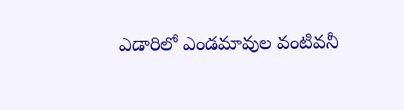ఎడారిలో ఎండమావుల వంటివనీ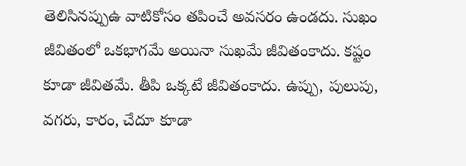తెలిసినప్పుఉ వాటికోసం తపించే అవసరం ఉండదు. సుఖం జీవితంలో ఒకభాగమే అయినా సుఖమే జీవితంకాదు. కష్టం కూడా జీవితమే. తీపి ఒక్కటే జీవితంకాదు. ఉప్పు, పులుపు, వగరు, కారం, చేదూ కూడా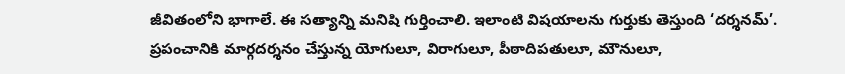జీవితంలోని భాగాలే. ఈ సత్యాన్ని మనిషి గుర్తించాలి. ఇలాంటి విషయాలను గుర్తుకు తెస్తుంది ‘దర్శనమ్’.
ప్రపంచానికి మార్గదర్శనం చేస్తున్న యోగులూ, విరాగులూ, పీఠాదిపతులూ, మౌనులూ,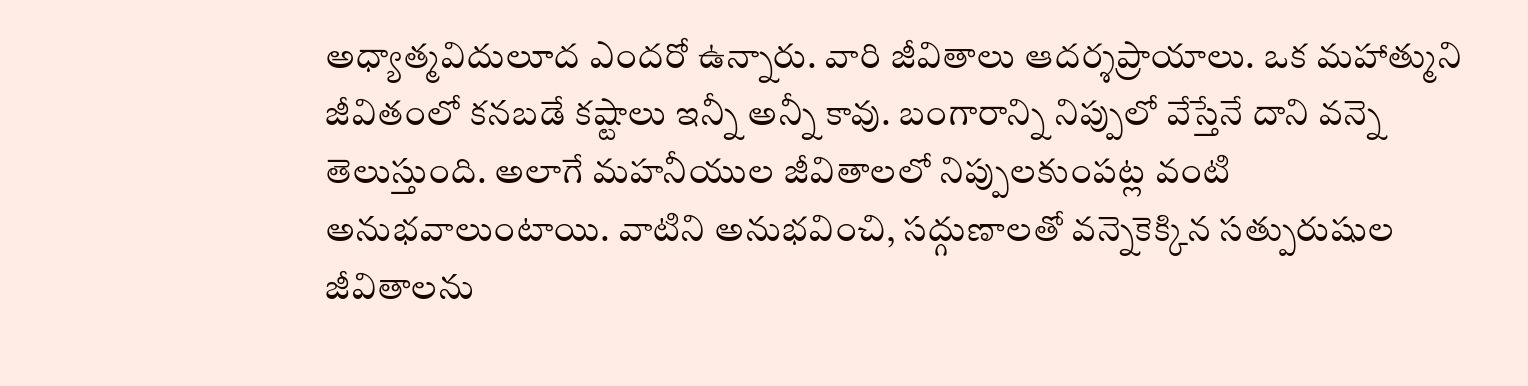అధ్యాత్మవిదులూద ఎందరో ఉన్నారు. వారి జీవితాలు ఆదర్శప్రాయాలు. ఒక మహాత్ముని జీవితంలో కనబడే కష్టాలు ఇన్నీ అన్నీ కావు. బంగారాన్ని నిప్పులో వేస్తేనే దాని వన్నె తెలుస్తుంది. అలాగే మహనీయుల జీవితాలలో నిప్పులకుంపట్ల వంటి అనుభవాలుంటాయి. వాటిని అనుభవించి, సద్గుణాలతో వన్నెకెక్కిన సత్పురుషుల జీవితాలను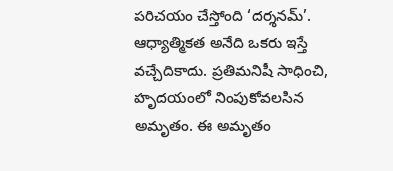పరిచయం చేస్తోంది ‘దర్శనమ్’.
ఆధ్యాత్మికత అనేది ఒకరు ఇస్తే వచ్చేదికాదు. ప్రతిమనిషీ సాధించి, హృదయంలో నింపుకోవలసిన అమృతం. ఈ అమృతం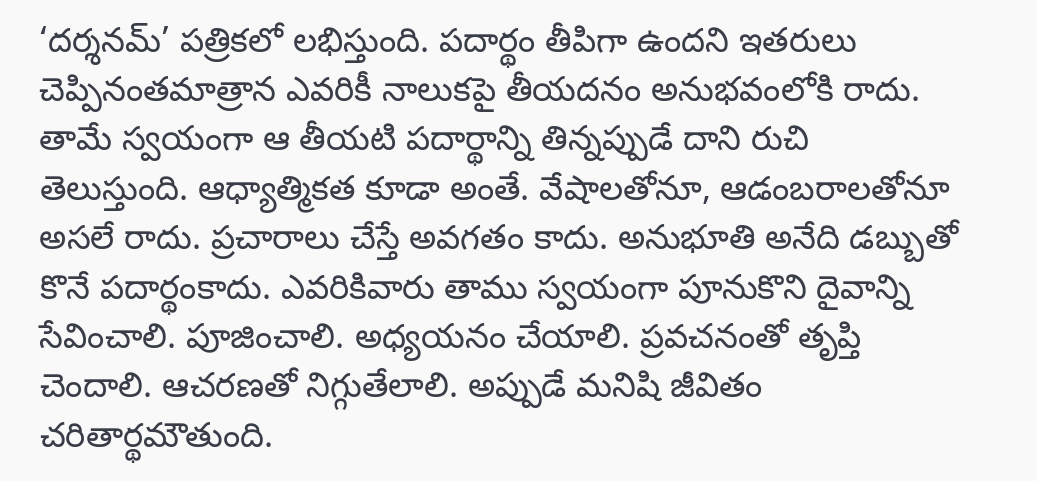‘దర్శనమ్’ పత్రికలో లభిస్తుంది. పదార్థం తీపిగా ఉందని ఇతరులు చెప్పినంతమాత్రాన ఎవరికీ నాలుకపై తీయదనం అనుభవంలోకి రాదు. తామే స్వయంగా ఆ తీయటి పదార్థాన్ని తిన్నప్పుడే దాని రుచి తెలుస్తుంది. ఆధ్యాత్మికత కూడా అంతే. వేషాలతోనూ, ఆడంబరాలతోనూ అసలే రాదు. ప్రచారాలు చేస్తే అవగతం కాదు. అనుభూతి అనేది డబ్బుతో కొనే పదార్థంకాదు. ఎవరికివారు తాము స్వయంగా పూనుకొని దైవాన్ని సేవించాలి. పూజించాలి. అధ్యయనం చేయాలి. ప్రవచనంతో తృప్తి చెందాలి. ఆచరణతో నిగ్గుతేలాలి. అప్పుడే మనిషి జీవితం చరితార్థమౌతుంది.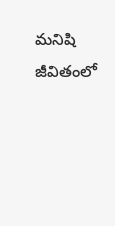మనిషి జీవితంలో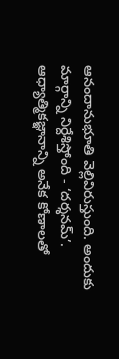ఆనందానుభూతి వెల్లివిరుస్తుంది. అందుకు మార్గాన్ని నిర్దేశిస్తోంది - ‘దర్శనమ్’.
ఆధ్యాత్మికజ్ఞానాన్ని అనేక కోణాలతో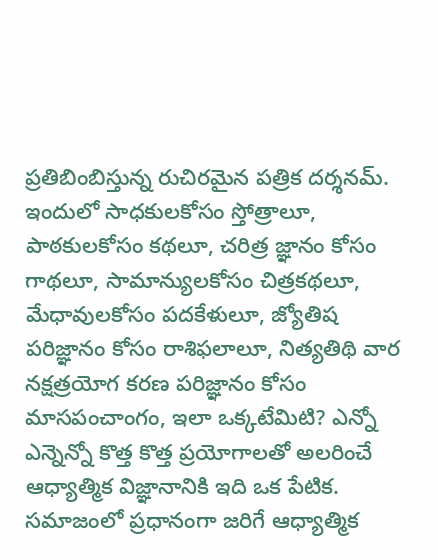ప్రతిబింబిస్తున్న రుచిరమైన పత్రిక దర్శనమ్. ఇందులో సాధకులకోసం స్తోత్రాలూ, పాఠకులకోసం కథలూ, చరిత్ర జ్ఞానం కోసం గాథలూ, సామాన్యులకోసం చిత్రకథలూ, మేధావులకోసం పదకేళులూ, జ్యోతిష పరిజ్ఞానం కోసం రాశిఫలాలూ, నిత్యతిథి వార నక్షత్రయోగ కరణ పరిజ్ఞానం కోసం మాసపంచాంగం, ఇలా ఒక్కటేమిటి? ఎన్నో ఎన్నెన్నో కొత్త కొత్త ప్రయోగాలతో అలరించే ఆధ్యాత్మిక విజ్ఞానానికి ఇది ఒక పేటిక. సమాజంలో ప్రధానంగా జరిగే ఆధ్యాత్మిక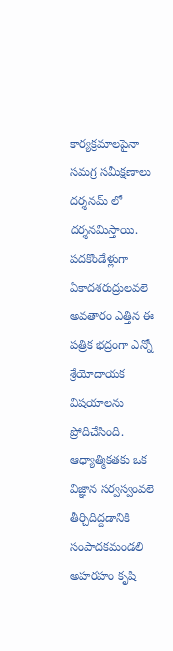కార్యక్రమాలపైనా సమగ్ర సమీక్షణాలు దర్శనమ్ లో దర్శనమిస్తాయి. పదకొండేళ్లుగా ఏకాదశరుద్రులవలె అవతారం ఎత్తిన ఈ పత్రిక భద్రంగా ఎన్నో శ్రేయోదాయక విషయాలను ప్రోదిచేసింది. ఆధ్యాత్మికతకు ఒక విజ్ఞాన సర్వస్వంవలె తీర్చిదిద్దడానికి సంపాదకమండలి అహరహం కృషి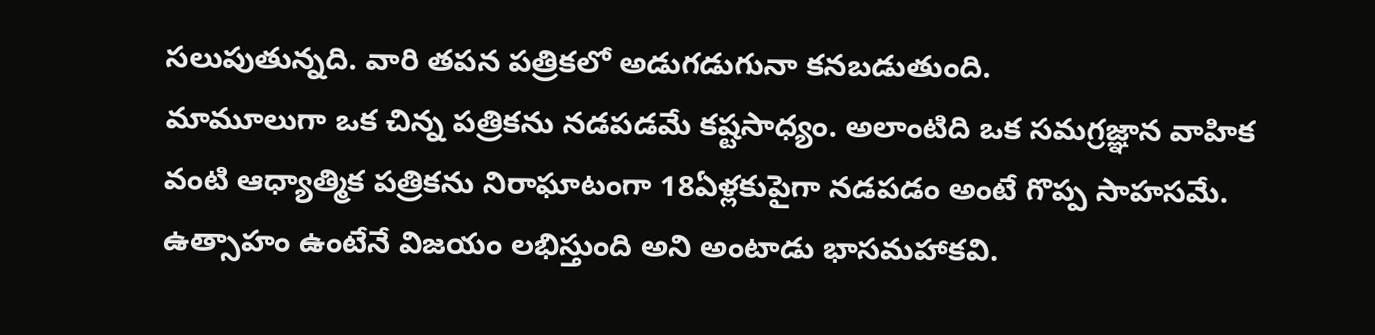సలుపుతున్నది. వారి తపన పత్రికలో అడుగడుగునా కనబడుతుంది.
మామూలుగా ఒక చిన్న పత్రికను నడపడమే కష్టసాధ్యం. అలాంటిది ఒక సమగ్రజ్ఞాన వాహిక వంటి ఆధ్యాత్మిక పత్రికను నిరాఘాటంగా 18ఏళ్లకుపైగా నడపడం అంటే గొప్ప సాహసమే. ఉత్సాహం ఉంటేనే విజయం లభిస్తుంది అని అంటాడు భాసమహాకవి.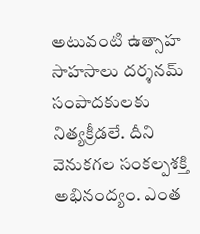అటువంటి ఉత్సాహ సాహసాలు దర్శనమ్ సంపాదకులకు నిత్యక్రీడలే. దీని వెనుకగల సంకల్పశక్తి అభినంద్యం. ఎంత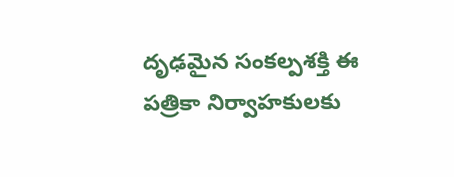దృఢమైన సంకల్పశక్తి ఈ పత్రికా నిర్వాహకులకు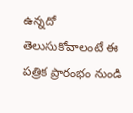ఉన్నదో తెలుసుకోవాలంటే ఈ పత్రిక ప్రారంభం నుండి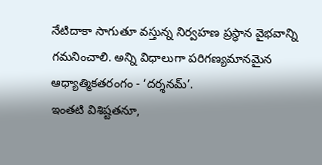నేటిదాకా సాగుతూ వస్తున్న నిర్వహణ ప్రస్థాన వైభవాన్ని గమనించాలి. అన్ని విధాలుగా పరిగణ్యమానమైన ఆధ్యాత్మికతరంగం - ‘దర్శనమ్’.
ఇంతటి విశిష్టతనూ,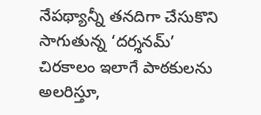నేపథ్యాన్నీ తనదిగా చేసుకొని సాగుతున్న ‘దర్శనమ్’ చిరకాలం ఇలాగే పాఠకులను అలరిస్తూ,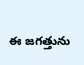ఈ జగత్తును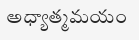అధ్యాత్మమయం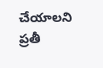చేయాలని ప్రతీ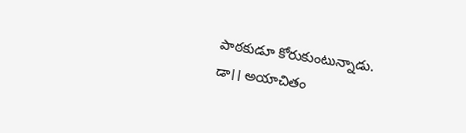పాఠకుడూ కోరుకుంటున్నాడు.
డా।। అయాచితం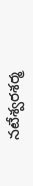నటేశ్వరశర్మ